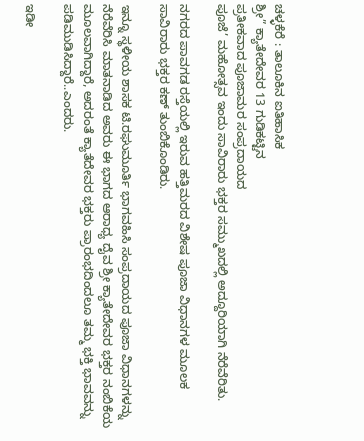ಚಳ್ಳಕೆರೆ : ತಾಲೂಕಿನ ಐತಿಹಾಸಿಕ
ಶ್ರೀ” ಕ್ಯಾತೇದೇವರ 13 ಗುಡಿಕಟ್ಟಿನ
ಪ್ರತೀಕವಾದ ಪೂಜಾಮರ ಸಂಪ್ರದಾಯದ
ಪೂಜೆ’ ಮಹೋತ್ಸವ ಇಂದು ಸಾವಿರಾರು ಭಕ್ತರ ಸಮ್ಮುಖದಲ್ಲಿ ಅದ್ದೂರಿಯಾಗಿ ನೆರೆವೆರಿತು.

ನಗರದ ಪಾವಗಡ ರಸ್ತೆಯಲ್ಲಿ ಇರುವ ಹತ್ತಿಮರದ ವಿಶೇಷ ಪೂಜಾ ವಿಧಾನಗಳ ಮೂಲಕ ಸಾವಿರಾರು ಭಕ್ತರ ಕಣ್ ತುಂಬಿಕೊಂಡಿರು.

ಇನ್ನೂ ಸ್ಥಳೀಯ ಶಾಸಕ ಟಿ.ರಘುಮೂರ್ತಿ ಭಾಗವಹಿಸಿ ಸಂಪ್ರದಾಯದ ಪೂಜಾ ವಿಧಾನಗಳನ್ನು ನೆರೆವೆರಿಸಿ ಮಾತನಾಡಿದ ಅವರು ಈ ಭಾಗದ ಆರಾಧ್ಯ ದೈವ ಶ್ರೀ ಕ್ಯಾತೇದೇವರ ಭಕ್ತರ ನಂಬಿಕೆಯ ಮೂಲವಾಗಿದ್ದಾರೆ‌, ಅದರಂತೆ ಕ್ಯಾತೆದೇವರ ಭಕ್ತರು ಪ್ರಾರಂಭದಿಂದಲೂ ತಮ್ಮ ಭಕ್ತಿ ಭಾವವನ್ನು ಪಡಿಮುಡಿಸಿದ್ದಾರೆ..ಎಂದರು.

ಇಡೀ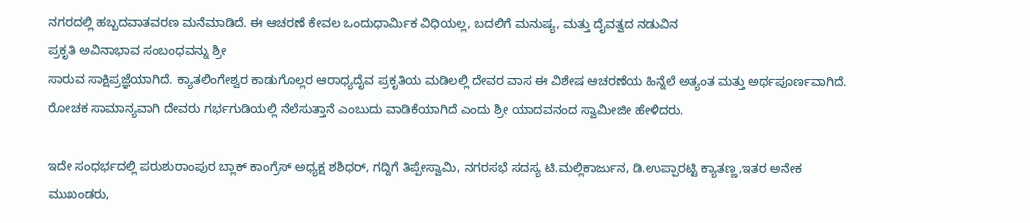ನಗರದಲ್ಲಿ ಹಬ್ಬದವಾತವರಣ ಮನೆಮಾಡಿದೆ. ಈ ಆಚರಣೆ ಕೇವಲ ಒಂದುಧಾರ್ಮಿಕ ವಿಧಿಯಲ್ಲ, ಬದಲಿಗೆ ಮನುಷ್ಯ, ಮತ್ತು ದೈವತ್ವದ ನಡುವಿನ
ಪ್ರಕೃತಿ ಅವಿನಾಭಾವ ಸಂಬಂಧವನ್ನು‌ ಶ್ರೀ
ಸಾರುವ ಸಾಕ್ಷಿಪ್ರಜ್ಞೆಯಾಗಿದೆ. ಕ್ಯಾತಲಿಂಗೇಶ್ವರ ಕಾಡುಗೊಲ್ಲರ ಆರಾಧ್ಯದೈವ ಪ್ರಕೃತಿಯ ಮಡಿಲಲ್ಲಿ ದೇವರ ವಾಸ ಈ ವಿಶೇಷ ಆಚರಣೆಯ ಹಿನ್ನೆಲೆ ಅತ್ಯಂತ ಮತ್ತು ಅರ್ಥಪೂರ್ಣವಾಗಿದೆ.
ರೋಚಕ ಸಾಮಾನ್ಯವಾಗಿ ದೇವರು ಗರ್ಭಗುಡಿಯಲ್ಲಿ ನೆಲೆಸುತ್ತಾನೆ ಎಂಬುದು ವಾಡಿಕೆಯಾಗಿದೆ ಎಂದು ಶ್ರೀ ಯಾದವನಂದ ಸ್ವಾಮೀಜೀ ಹೇಳಿದರು.

ಇದೇ ಸಂಧರ್ಭದಲ್ಲಿ ಪರುಶುರಾಂಪುರ ಬ್ಲಾಕ್ ಕಾಂಗ್ರೆಸ್ ಅಧ್ಯಕ್ಷ ಶಶಿಧರ್, ಗದ್ದಿಗೆ ತಿಪ್ಪೇಸ್ವಾಮಿ, ನಗರಸಭೆ ಸದಸ್ಯ ಟಿ.ಮಲ್ಲಿಕಾರ್ಜುನ, ಡಿ.ಉಪ್ಪಾರಟ್ಟಿ ಕ್ಯಾತಣ್ಣ,ಇತರ ಅನೇಕ ಮುಖಂಡರು,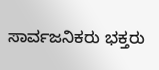ಸಾರ್ವಜನಿಕರು ಭಕ್ತರು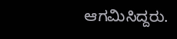ಆಗಮಿಸಿದ್ದರು.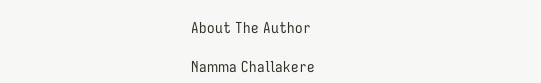About The Author

Namma Challakere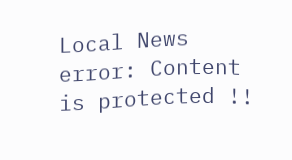Local News
error: Content is protected !!